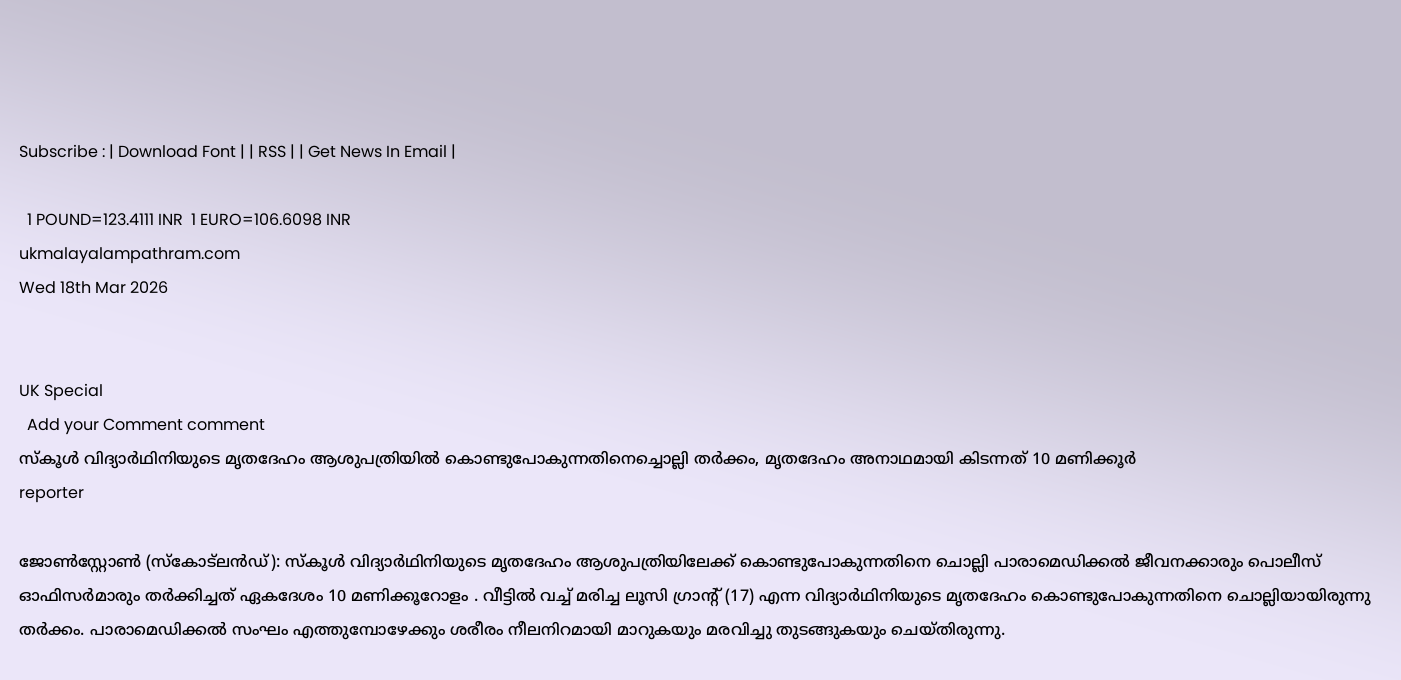Subscribe : | Download Font | | RSS | | Get News In Email |

  1 POUND=123.4111 INR  1 EURO=106.6098 INR
ukmalayalampathram.com
Wed 18th Mar 2026


UK Special
  Add your Comment comment
സ്‌കൂള്‍ വിദ്യാര്‍ഥിനിയുടെ മൃതദേഹം ആശുപത്രിയില്‍ കൊണ്ടുപോകുന്നതിനെച്ചൊല്ലി തര്‍ക്കം, മൃതദേഹം അനാഥമായി കിടന്നത് 10 മണിക്കൂര്‍
reporter

ജോണ്‍സ്റ്റോണ്‍ (സ്‌കോട്ലന്‍ഡ്): സ്‌കൂള്‍ വിദ്യാര്‍ഥിനിയുടെ മൃതദേഹം ആശുപത്രിയിലേക്ക് കൊണ്ടുപോകുന്നതിനെ ചൊല്ലി പാരാമെഡിക്കല്‍ ജീവനക്കാരും പൊലീസ് ഓഫിസര്‍മാരും തര്‍ക്കിച്ചത് ഏകദേശം 10 മണിക്കൂറോളം . വീട്ടില്‍ വച്ച് മരിച്ച ലൂസി ഗ്രാന്റ് (17) എന്ന വിദ്യാര്‍ഥിനിയുടെ മൃതദേഹം കൊണ്ടുപോകുന്നതിനെ ചൊല്ലിയായിരുന്നു തര്‍ക്കം. പാരാമെഡിക്കല്‍ സംഘം എത്തുമ്പോഴേക്കും ശരീരം നീലനിറമായി മാറുകയും മരവിച്ചു തുടങ്ങുകയും ചെയ്തിരുന്നു.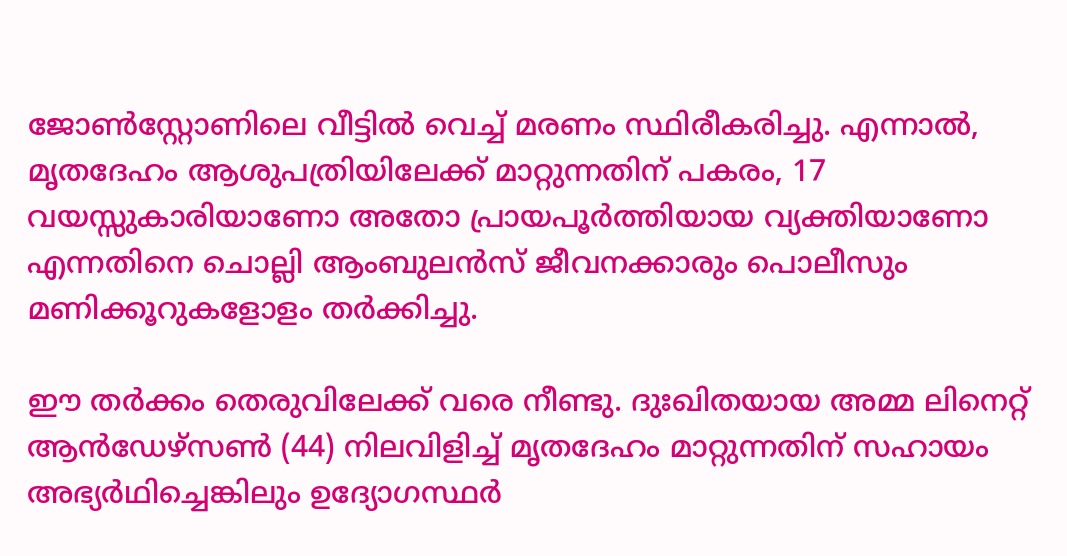ജോണ്‍സ്റ്റോണിലെ വീട്ടില്‍ വെച്ച് മരണം സ്ഥിരീകരിച്ചു. എന്നാല്‍, മൃതദേഹം ആശുപത്രിയിലേക്ക് മാറ്റുന്നതിന് പകരം, 17 വയസ്സുകാരിയാണോ അതോ പ്രായപൂര്‍ത്തിയായ വ്യക്തിയാണോ എന്നതിനെ ചൊല്ലി ആംബുലന്‍സ് ജീവനക്കാരും പൊലീസും മണിക്കൂറുകളോളം തര്‍ക്കിച്ചു.

ഈ തര്‍ക്കം തെരുവിലേക്ക് വരെ നീണ്ടു. ദുഃഖിതയായ അമ്മ ലിനെറ്റ് ആന്‍ഡേഴ്‌സണ്‍ (44) നിലവിളിച്ച് മൃതദേഹം മാറ്റുന്നതിന് സഹായം അഭ്യര്‍ഥിച്ചെങ്കിലും ഉദ്യോഗസ്ഥര്‍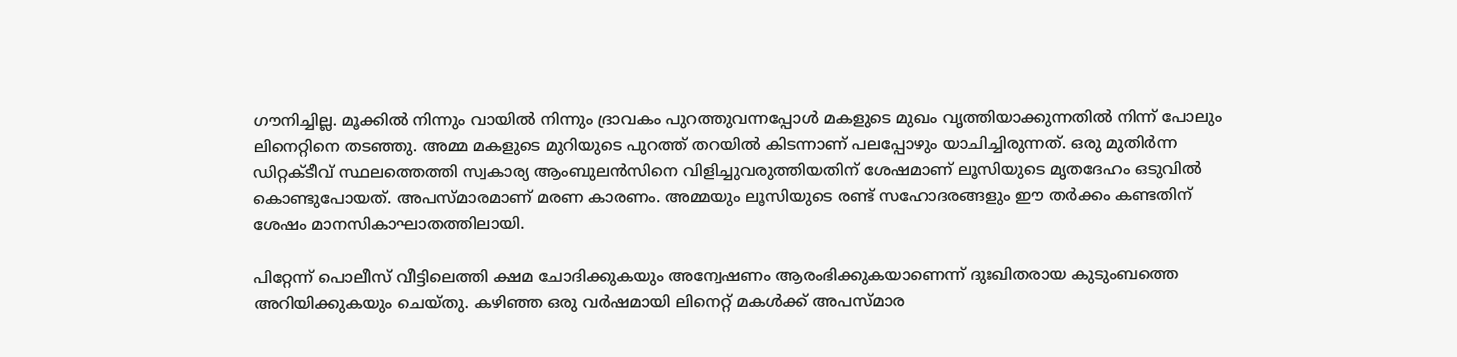ഗൗനിച്ചില്ല. മൂക്കില്‍ നിന്നും വായില്‍ നിന്നും ദ്രാവകം പുറത്തുവന്നപ്പോള്‍ മകളുടെ മുഖം വൃത്തിയാക്കുന്നതില്‍ നിന്ന് പോലും ലിനെറ്റിനെ തടഞ്ഞു. അമ്മ മകളുടെ മുറിയുടെ പുറത്ത് തറയില്‍ കിടന്നാണ് പലപ്പോഴും യാചിച്ചിരുന്നത്. ഒരു മുതിര്‍ന്ന ഡിറ്റക്ടീവ് സ്ഥലത്തെത്തി സ്വകാര്യ ആംബുലന്‍സിനെ വിളിച്ചുവരുത്തിയതിന് ശേഷമാണ് ലൂസിയുടെ മൃതദേഹം ഒടുവില്‍ കൊണ്ടുപോയത്. അപസ്മാരമാണ് മരണ കാരണം. അമ്മയും ലൂസിയുടെ രണ്ട് സഹോദരങ്ങളും ഈ തര്‍ക്കം കണ്ടതിന് ശേഷം മാനസികാഘാതത്തിലായി.

പിറ്റേന്ന് പൊലീസ് വീട്ടിലെത്തി ക്ഷമ ചോദിക്കുകയും അന്വേഷണം ആരംഭിക്കുകയാണെന്ന് ദുഃഖിതരായ കുടുംബത്തെ അറിയിക്കുകയും ചെയ്തു. കഴിഞ്ഞ ഒരു വര്‍ഷമായി ലിനെറ്റ് മകള്‍ക്ക് അപസ്മാര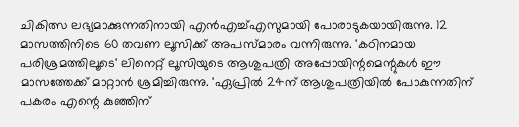ചികിത്സ ലഭ്യമാക്കുന്നതിനായി എന്‍എച്ച്എസുമായി പോരാടുകയായിരുന്നു. 12 മാസത്തിനിടെ 60 തവണ ലൂസിക്ക് അപസ്മാരം വന്നിരുന്നു. 'കഠിനമായ പരിശ്രമത്തിലൂടെ' ലിനെറ്റ് ലൂസിയുടെ ആശുപത്രി അപ്പോയിന്റമെന്റുകള്‍ ഈ മാസത്തേക്ക് മാറ്റാന്‍ ശ്രമിച്ചിരുന്നു. 'ഏപ്രില്‍ 24ന് ആശുപത്രിയില്‍ പോകുന്നതിന് പകരം എന്റെ കുഞ്ഞിന്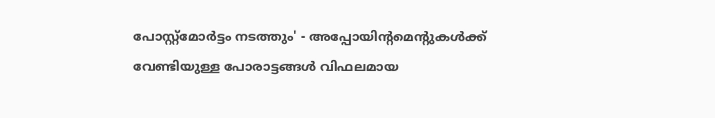പോസ്റ്റ്മോര്‍ട്ടം നടത്തും' - അപ്പോയിന്റമെന്റുകള്‍ക്ക് വേണ്ടിയുള്ള പോരാട്ടങ്ങള്‍ വിഫലമായ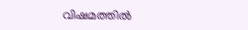വിഷമത്തില്‍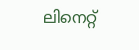ലിനെറ്റ്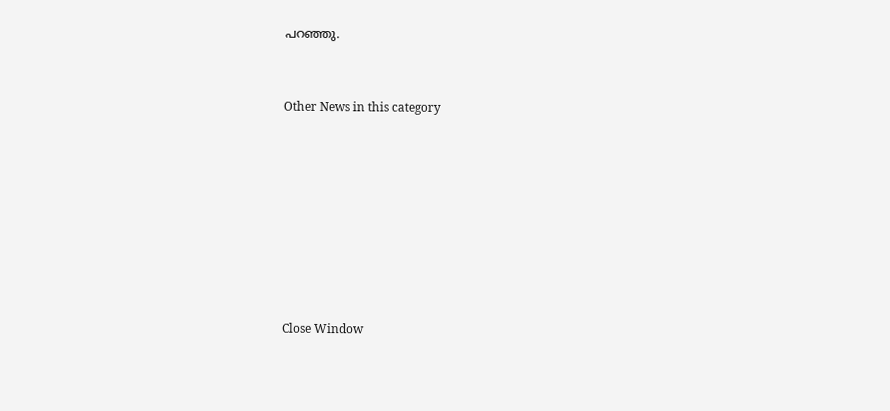പറഞ്ഞു.


Other News in this category








Close Window